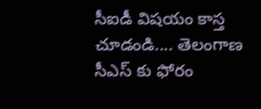సీఐడీ విషయం కాస్త చూడండి.... తెలంగాణ సీఎస్ కు ఫోరం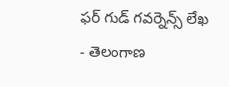ఫర్ గుడ్ గవర్నెన్స్ లేఖ
- తెలంగాణ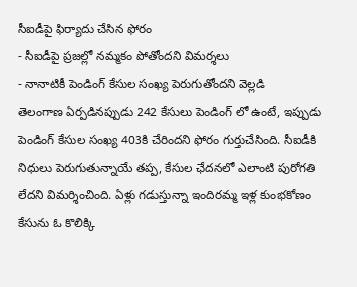సీఐడీపై ఫిర్యాదు చేసిన ఫోరం
- సీఐడీపై ప్రజల్లో నమ్మకం పోతోందని విమర్శలు
- నానాటికీ పెండింగ్ కేసుల సంఖ్య పెరుగుతోందని వెల్లడి
తెలంగాణ ఏర్పడినప్పుడు 242 కేసులు పెండింగ్ లో ఉంటే, ఇప్పుడు పెండింగ్ కేసుల సంఖ్య 403కి చేరిందని ఫోరం గుర్తుచేసింది. సీఐడీకి నిధులు పెరుగుతున్నాయే తప్ప, కేసుల ఛేదనలో ఎలాంటి పురోగతి లేదని విమర్శించింది. ఏళ్లు గడుస్తున్నా ఇందిరమ్మ ఇళ్ల కుంభకోణం కేసును ఓ కొలిక్కి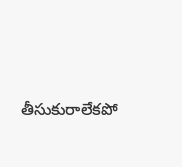తీసుకురాలేకపో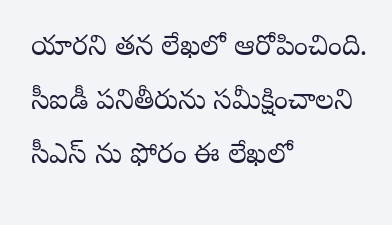యారని తన లేఖలో ఆరోపించింది. సీఐడీ పనితీరును సమీక్షించాలని సీఎస్ ను ఫోరం ఈ లేఖలో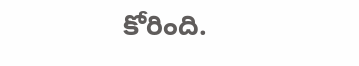కోరింది.